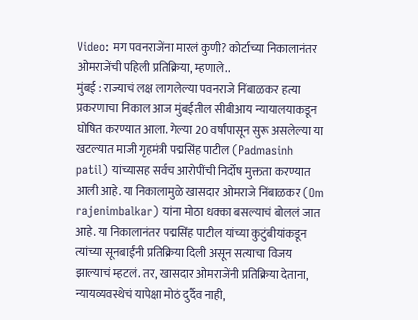Video: मग पवनराजेंना मारलं कुणी? कोर्टाच्या निकालानंतर ओमराजेंची पहिली प्रतिक्रिया, म्हणाले..
मुंबई : राज्याचं लक्ष लागलेल्या पवनराजे निंबाळकर हत्या प्रकरणाचा निकाल आज मुंबईतील सीबीआय न्यायालयाकडून घोषित करण्यात आला. गेल्या 20 वर्षांपासून सुरू असलेल्या या खटल्यात माजी गृहमंत्री पद्मसिंह पाटील (Padmasinh patil) यांच्यासह सर्वच आरोपींची निर्दोष मुक्तता करण्यात आली आहे. या निकालामुळे खासदार ओमराजे निंबाळकर (Om rajenimbalkar) यांना मोठा धक्का बसल्याचं बोललं जात आहे. या निकालानंतर पद्मसिंह पाटील यांच्या कुटुंबीयांकडून त्यांच्या सूनबाईंनी प्रतिक्रिया दिली असून सत्याचा विजय झाल्याचं म्हटलं. तर, खासदार ओमराजेंनी प्रतिक्रिया देताना, न्यायव्यवस्थेचं यापेक्षा मोठं दुर्दैव नाही,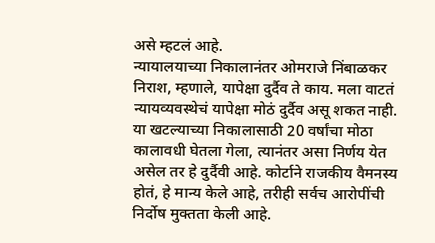असे म्हटलं आहे.
न्यायालयाच्या निकालानंतर ओमराजे निंबाळकर निराश, म्हणाले, यापेक्षा दुर्दैव ते काय. मला वाटतं न्यायव्यवस्थेचं यापेक्षा मोठं दुर्दैव असू शकत नाही. या खटल्याच्या निकालासाठी 20 वर्षांचा मोठा कालावधी घेतला गेला, त्यानंतर असा निर्णय येत असेल तर हे दुर्दैवी आहे. कोर्टाने राजकीय वैमनस्य होतं, हे मान्य केले आहे, तरीही सर्वच आरोपींची निर्दोष मुक्तता केली आहे.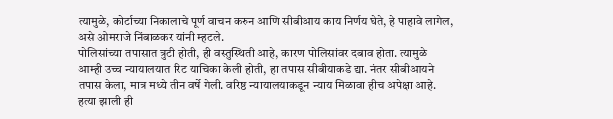त्यामुळे, कोर्टाच्या निकालाचे पूर्ण वाचन करुन आणि सीबीआय काय निर्णय घेते, हे पाहावे लागेल, असे ओमराजे निंबाळकर यांनी म्हटले.
पोलिसांच्या तपासात त्रुटी होती, ही वस्तुस्थिती आहे, कारण पोलिसांवर दबाव होता. त्यामुळे आम्ही उच्च न्यायालयात रिट याचिका केली होती, हा तपास सीबीयाकडे द्या. नंतर सीबीआयने तपास केला, मात्र मध्ये तीन वर्षे गेली. वरिष्ठ न्यायालयाकडून न्याय मिळावा हीच अपेक्षा आहे. हत्या झाली ही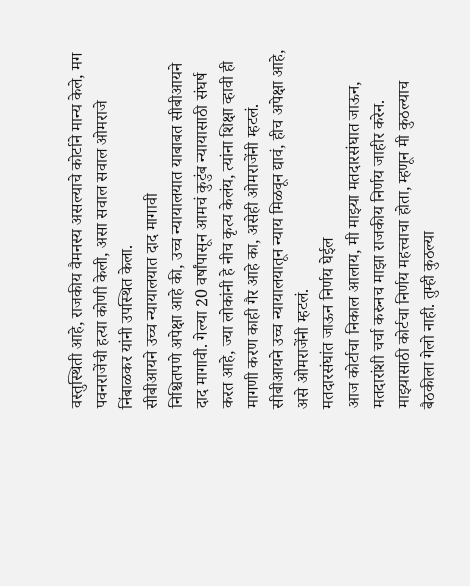वस्तुस्थिती आहे, राजकीय वैमनस्य असल्याचे कोर्टाने मान्य केले, मग पवनराजेंची हत्या कोणी केली, असा सवाल सवाल ओमराजे निंबाळकर यांनी उपस्थित केला.
सीबीआयने उच्च न्यायालयात दाद मागावी
निश्चितपणे अपेक्षा आहे की, उच्च न्यायालयात याबाबत सीबीआयने दाद मागावी. गेल्या 20 वर्षांपासून आमचं कुटुंब न्यायासाठी संघर्ष करत आहे, ज्या लोकांनी हे नीच कृत्य केलंय, त्यांना शिक्षा व्हावी ही मागणी करण काही गैर आहे का, असेही ओमराजेंनी म्हटलं. सीबीआयने उच्च न्यायालयातून न्याय मिळवून द्यावं, हीच अपेक्षा आहे, असे ओमराजेंनी म्हटलं.
मतदारसंघांत जाऊन निर्णय घेईल
आज कोर्टाचा निकाल आलाय, मी माझ्या मतदारसंघात जाऊन, मतदारांशी चर्चा करुनच माझा राजकीय निर्णय जाहीर करेन. माझ्यासाठी कोर्टचा निर्णय महत्त्वाचा होता, म्हणून मी कुठल्याच बैठकीला गेलो नाही. तुम्ही कुठल्या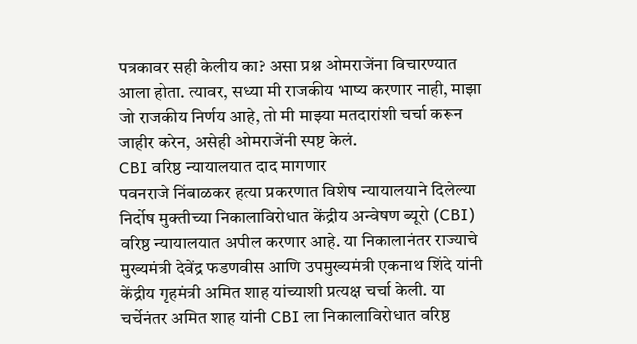पत्रकावर सही केलीय का? असा प्रश्न ओमराजेंना विचारण्यात आला होता. त्यावर, सध्या मी राजकीय भाष्य करणार नाही, माझा जो राजकीय निर्णय आहे, तो मी माझ्या मतदारांशी चर्चा करून जाहीर करेन, असेही ओमराजेंनी स्पष्ट केलं.
CBI वरिष्ठ न्यायालयात दाद मागणार
पवनराजे निंबाळकर हत्या प्रकरणात विशेष न्यायालयाने दिलेल्या निर्दोष मुक्तीच्या निकालाविरोधात केंद्रीय अन्वेषण ब्यूरो (CBI) वरिष्ठ न्यायालयात अपील करणार आहे. या निकालानंतर राज्याचे मुख्यमंत्री देवेंद्र फडणवीस आणि उपमुख्यमंत्री एकनाथ शिंदे यांनी केंद्रीय गृहमंत्री अमित शाह यांच्याशी प्रत्यक्ष चर्चा केली. या चर्चेनंतर अमित शाह यांनी CBI ला निकालाविरोधात वरिष्ठ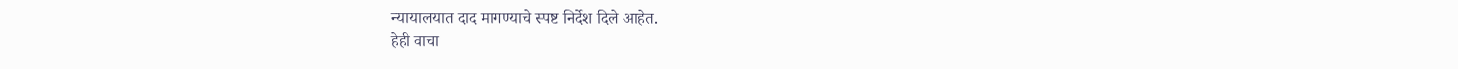न्यायालयात दाद मागण्याचे स्पष्ट निर्देश दिले आहेत.
हेही वाचा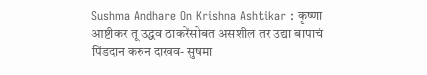Sushma Andhare On Krishna Ashtikar : कृष्णा आष्टीकर तू उद्धव ठाकरेंसोबत असशील तर उद्या बापाचं पिंडदान करुन दाखव- सुषमा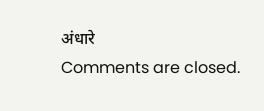अंधारे
Comments are closed.